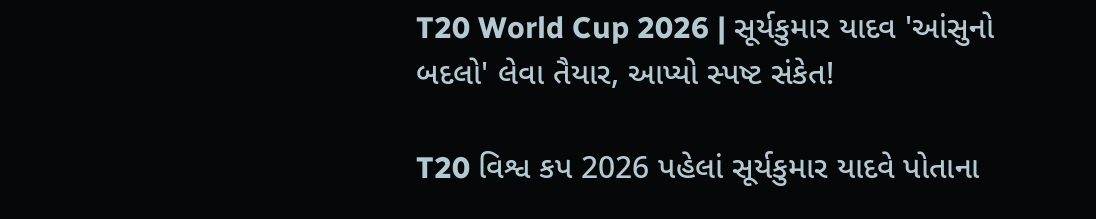T20 World Cup 2026 | સૂર્યકુમાર યાદવ 'આંસુનો બદલો' લેવા તૈયાર, આપ્યો સ્પષ્ટ સંકેત!

T20 વિશ્વ કપ 2026 પહેલાં સૂર્યકુમાર યાદવે પોતાના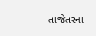તાજેતરના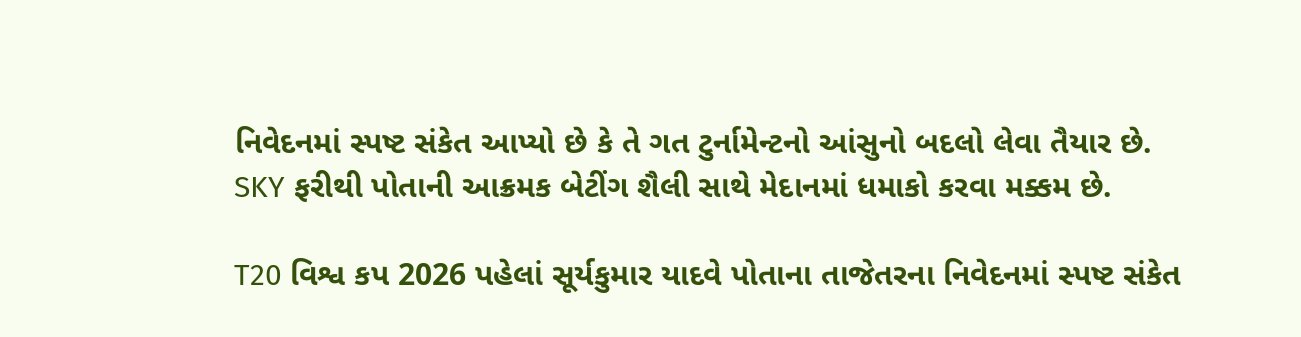નિવેદનમાં સ્પષ્ટ સંકેત આપ્યો છે કે તે ગત ટુર્નામેન્ટનો આંસુનો બદલો લેવા તૈયાર છે. SKY ફરીથી પોતાની આક્રમક બેટીંગ શૈલી સાથે મેદાનમાં ધમાકો કરવા મક્કમ છે.

T20 વિશ્વ કપ 2026 પહેલાં સૂર્યકુમાર યાદવે પોતાના તાજેતરના નિવેદનમાં સ્પષ્ટ સંકેત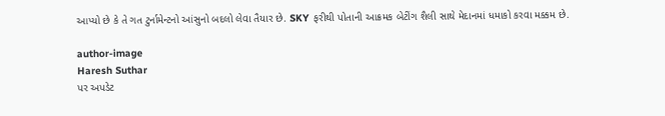આપ્યો છે કે તે ગત ટુર્નામેન્ટનો આંસુનો બદલો લેવા તૈયાર છે. SKY ફરીથી પોતાની આક્રમક બેટીંગ શૈલી સાથે મેદાનમાં ધમાકો કરવા મક્કમ છે.

author-image
Haresh Suthar
પર અપડેટ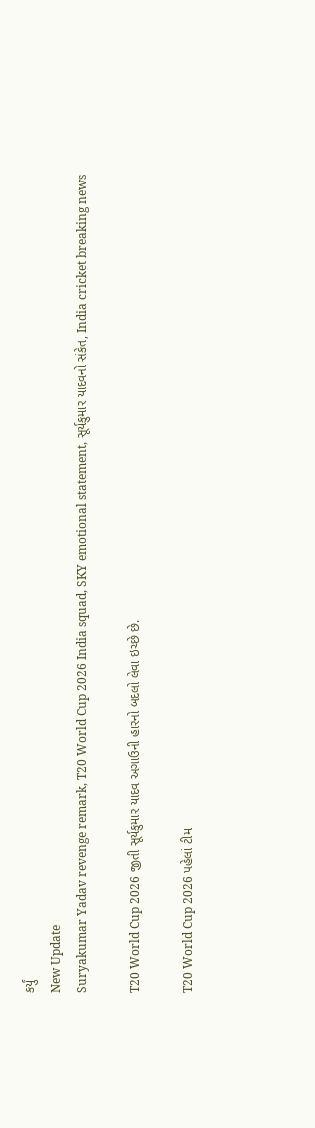કર્યું
New Update
Suryakumar Yadav revenge remark, T20 World Cup 2026 India squad, SKY emotional statement, સૂર્યકુમાર યાદવનો સંકેત, India cricket breaking news

T20 World Cup 2026 જીતી સૂર્યકુમાર યાદવ અગાઉની હારનો બદલો લેવા ઇચ્છે છે.

T20 World Cup 2026 પહેલાં ટીમ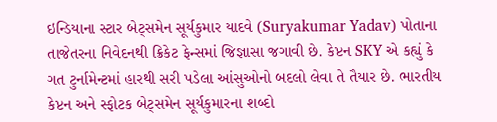ઇન્ડિયાના સ્ટાર બેટ્સમેન સૂર્યકુમાર યાદવે (Suryakumar Yadav) પોતાના તાજેતરના નિવેદનથી ક્રિકેટ ફેન્સમાં જિજ્ઞાસા જગાવી છે. કેપ્ટન SKY એ કહ્યું કે ગત ટુર્નામેન્ટમાં હારથી સરી પડેલા આંસુઓનો બદલો લેવા તે તૈયાર છે. ભારતીય કેપ્ટન અને સ્ફોટક બેટ્સમેન સૂર્યકુમારના શબ્દો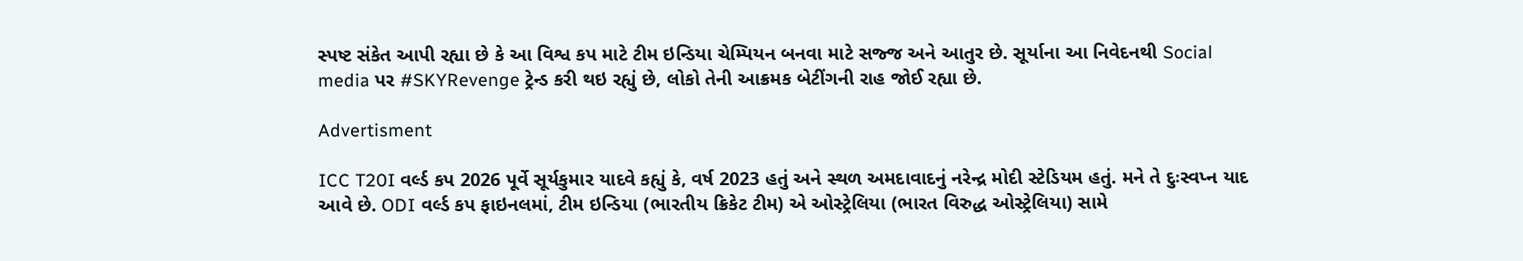સ્પષ્ટ સંકેત આપી રહ્યા છે કે આ વિશ્વ કપ માટે ટીમ ઇન્ડિયા ચેમ્પિયન બનવા માટે સજ્જ અને આતુર છે. સૂર્યાના આ નિવેદનથી Social media પર #SKYRevenge ટ્રેન્ડ કરી થઇ રહ્યું છે, લોકો તેની આક્રમક બેટીંગની રાહ જોઈ રહ્યા છે.

Advertisment

ICC T20I વર્લ્ડ કપ 2026 પૂર્વે સૂર્યકુમાર યાદવે કહ્યું કે, વર્ષ 2023 હતું અને સ્થળ અમદાવાદનું નરેન્દ્ર મોદી સ્ટેડિયમ હતું. મને તે દુઃસ્વપ્ન યાદ આવે છે. ODI વર્લ્ડ કપ ફાઇનલમાં, ટીમ ઇન્ડિયા (ભારતીય ક્રિકેટ ટીમ) એ ઓસ્ટ્રેલિયા (ભારત વિરુદ્ધ ઓસ્ટ્રેલિયા) સામે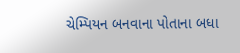ચેમ્પિયન બનવાના પોતાના બધા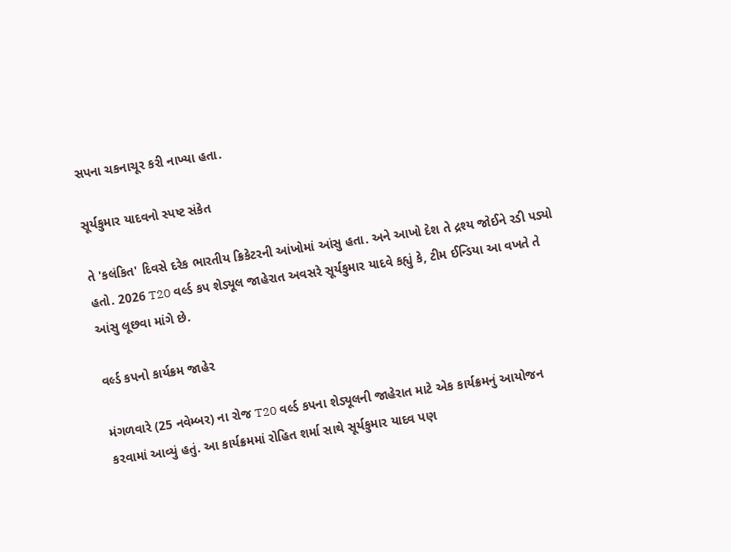સપના ચકનાચૂર કરી નાખ્યા હતા.

સૂર્યકુમાર યાદવનો સ્પષ્ટ સંકેત

તે 'કલંકિત' દિવસે દરેક ભારતીય ક્રિકેટરની આંખોમાં આંસુ હતા. અને આખો દેશ તે દ્રશ્ય જોઈને રડી પડ્યો હતો. 2026 T20 વર્લ્ડ કપ શેડ્યૂલ જાહેરાત અવસરે સૂર્યકુમાર યાદવે કહ્યું કે, ટીમ ઈન્ડિયા આ વખતે તે આંસુ લૂછવા માંગે છે.

વર્લ્ડ કપનો કાર્યક્રમ જાહેર

મંગળવારે (25 નવેમ્બર) ના રોજ T20 વર્લ્ડ કપના શેડ્યૂલની જાહેરાત માટે એક કાર્યક્રમનું આયોજન કરવામાં આવ્યું હતું. આ કાર્યક્રમમાં રોહિત શર્મા સાથે સૂર્યકુમાર યાદવ પણ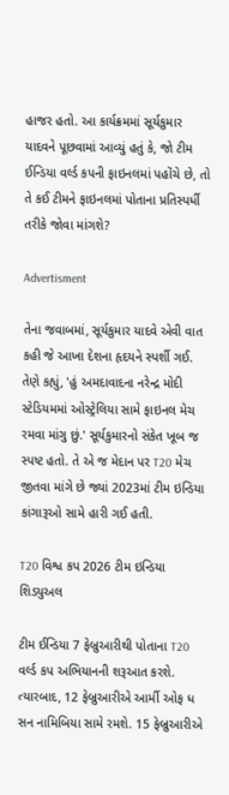હાજર હતો. આ કાર્યક્રમમાં સૂર્યકુમાર યાદવને પૂછવામાં આવ્યું હતું કે, જો ટીમ ઈન્ડિયા વર્લ્ડ કપની ફાઇનલમાં પહોંચે છે, તો તે કઈ ટીમને ફાઇનલમાં પોતાના પ્રતિસ્પર્ધી તરીકે જોવા માંગશે?

Advertisment

તેના જવાબમાં, સૂર્યકુમાર યાદવે એવી વાત કહી જે આખા દેશના હૃદયને સ્પર્શી ગઈ. તેણે કહ્યું, 'હું અમદાવાદના નરેન્દ્ર મોદી સ્ટેડિયમમાં ઓસ્ટ્રેલિયા સામે ફાઇનલ મેચ રમવા માંગુ છું.' સૂર્યકુમારનો સંકેત ખૂબ જ સ્પષ્ટ હતો. તે એ જ મેદાન પર T20 મેચ જીતવા માંગે છે જ્યાં 2023માં ટીમ ઇન્ડિયા કાંગારૂઓ સામે હારી ગઈ હતી.

T20 વિશ્વ કપ 2026 ટીમ ઇન્ડિયા શિડ્યુઅલ

ટીમ ઈન્ડિયા 7 ફેબ્રુઆરીથી પોતાના T20 વર્લ્ડ કપ અભિયાનની શરૂઆત કરશે. ત્યારબાદ, 12 ફેબ્રુઆરીએ આર્મી ઓફ ધ સન નામિબિયા સામે રમશે. 15 ફેબ્રુઆરીએ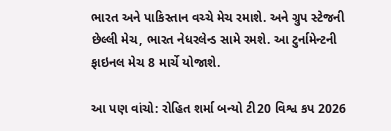ભારત અને પાકિસ્તાન વચ્ચે મેચ રમાશે. અને ગ્રુપ સ્ટેજની છેલ્લી મેચ, ભારત નેધરલેન્ડ સામે રમશે. આ ટુર્નામેન્ટની ફાઇનલ મેચ 8 માર્ચે યોજાશે.

આ પણ વાંચો: રોહિત શર્મા બન્યો ટી20 વિશ્વ કપ 2026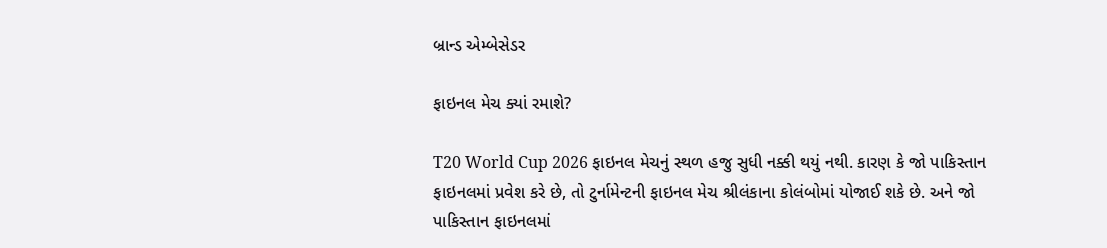બ્રાન્ડ એમ્બેસેડર

ફાઇનલ મેચ ક્યાં રમાશે?

T20 World Cup 2026 ફાઇનલ મેચનું સ્થળ હજુ સુધી નક્કી થયું નથી. કારણ કે જો પાકિસ્તાન ફાઇનલમાં પ્રવેશ કરે છે, તો ટુર્નામેન્ટની ફાઇનલ મેચ શ્રીલંકાના કોલંબોમાં યોજાઈ શકે છે. અને જો પાકિસ્તાન ફાઇનલમાં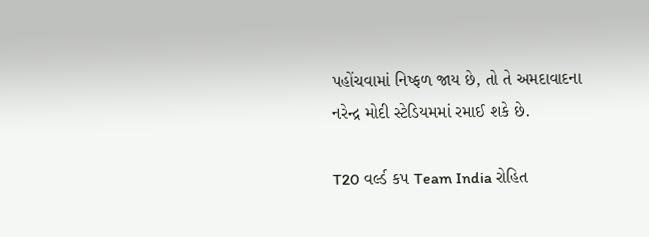પહોંચવામાં નિષ્ફળ જાય છે, તો તે અમદાવાદના નરેન્દ્ર મોદી સ્ટેડિયમમાં રમાઈ શકે છે.

T20 વર્લ્ડ કપ Team India રોહિત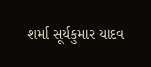શર્મા સૂર્યકુમાર યાદવ